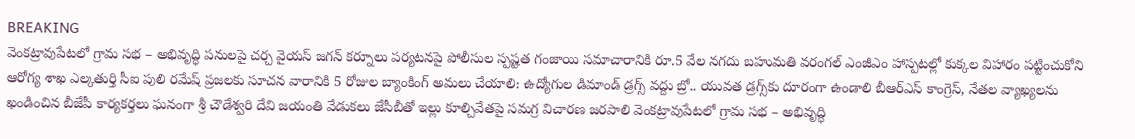BREAKING
వెంకట్రావుపేటలో గ్రామ సభ – అభివృద్ధి పనులపై చర్చ వైయస్ జగన్ కర్నూలు పర్యటనపై పోలీసుల స్పష్టత గంజాయి సమాచారానికి రూ.5 వేల నగదు బహుమతి వరంగల్ ఎంజీఎం హాస్పటల్లో కుక్కల విహారం పట్టించుకోని ఆరోగ్య శాఖ ఎల్కతుర్తి సీఐ పులి రమేష్ ప్రజలకు సూచన వారానికి 5 రోజుల బ్యాంకింగ్ అమలు చేయాలి: ఉద్యోగుల డిమాండ్ డ్రగ్స్ వద్దు బ్రో.. యువత డ్రగ్స్‌కు దూరంగా ఉండాలి బీఆర్ఎస్ కాంగ్రెస్, నేతల వ్యాఖ్యలను ఖండించిన బీజేపీ కార్యకర్తలు ఘనంగా శ్రీ చౌడేశ్వరి దేవి జయంతి వేడుకలు జేసీబీతో ఇల్లు కూల్చివేతపై సమగ్ర విచారణ జరపాలి వెంకట్రావుపేటలో గ్రామ సభ – అభివృద్ధి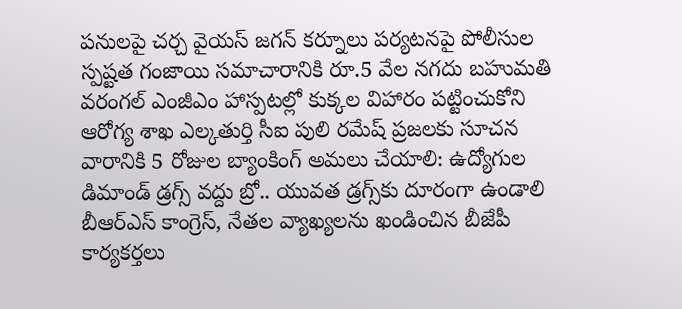పనులపై చర్చ వైయస్ జగన్ కర్నూలు పర్యటనపై పోలీసుల స్పష్టత గంజాయి సమాచారానికి రూ.5 వేల నగదు బహుమతి వరంగల్ ఎంజీఎం హాస్పటల్లో కుక్కల విహారం పట్టించుకోని ఆరోగ్య శాఖ ఎల్కతుర్తి సీఐ పులి రమేష్ ప్రజలకు సూచన వారానికి 5 రోజుల బ్యాంకింగ్ అమలు చేయాలి: ఉద్యోగుల డిమాండ్ డ్రగ్స్ వద్దు బ్రో.. యువత డ్రగ్స్‌కు దూరంగా ఉండాలి బీఆర్ఎస్ కాంగ్రెస్, నేతల వ్యాఖ్యలను ఖండించిన బీజేపీ కార్యకర్తలు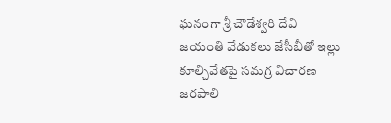ఘనంగా శ్రీ చౌడేశ్వరి దేవి జయంతి వేడుకలు జేసీబీతో ఇల్లు కూల్చివేతపై సమగ్ర విచారణ జరపాలి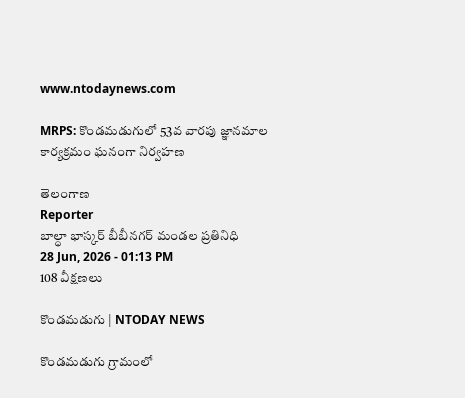www.ntodaynews.com

MRPS: కొండమడుగులో 53వ వారపు జ్ఞానమాల కార్యక్రమం ఘనంగా నిర్వహణ

తెలంగాణ
Reporter
బాల్ధా భాస్కర్ బీబీనగర్ మండల ప్రతినిధి
28 Jun, 2026 - 01:13 PM
108 వీక్షణలు

కొండమడుగు | NTODAY NEWS

కొండమడుగు గ్రామంలో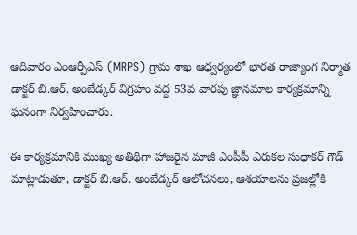ఆదివారం ఎంఆర్పీఎస్ (MRPS) గ్రామ శాఖ ఆధ్వర్యంలో భారత రాజ్యాంగ నిర్మాత డాక్టర్ బి.ఆర్. అంబేడ్కర్ విగ్రహం వద్ద 53వ వారపు జ్ఞానమాల కార్యక్రమాన్ని ఘనంగా నిర్వహించారు.

ఈ కార్యక్రమానికి ముఖ్య అతిథిగా హాజరైన మాజీ ఎంపీపీ ఎరుకల సుధాకర్ గౌడ్ మాట్లాడుతూ, డాక్టర్ బి.ఆర్. అంబేడ్కర్ ఆలోచనలు, ఆశయాలను ప్రజల్లోకి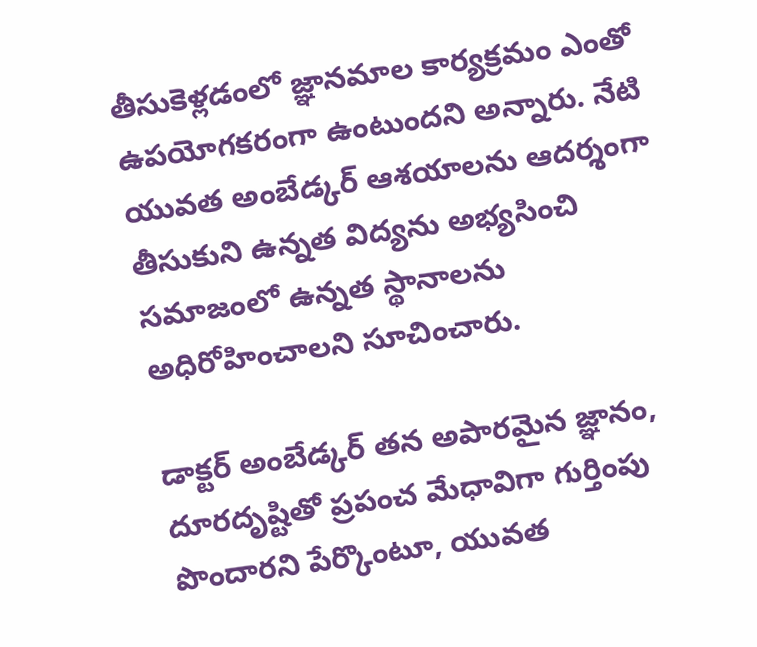తీసుకెళ్లడంలో జ్ఞానమాల కార్యక్రమం ఎంతో ఉపయోగకరంగా ఉంటుందని అన్నారు. నేటి యువత అంబేడ్కర్ ఆశయాలను ఆదర్శంగా తీసుకుని ఉన్నత విద్యను అభ్యసించి సమాజంలో ఉన్నత స్థానాలను అధిరోహించాలని సూచించారు.

డాక్టర్ అంబేడ్కర్ తన అపారమైన జ్ఞానం, దూరదృష్టితో ప్రపంచ మేధావిగా గుర్తింపు పొందారని పేర్కొంటూ, యువత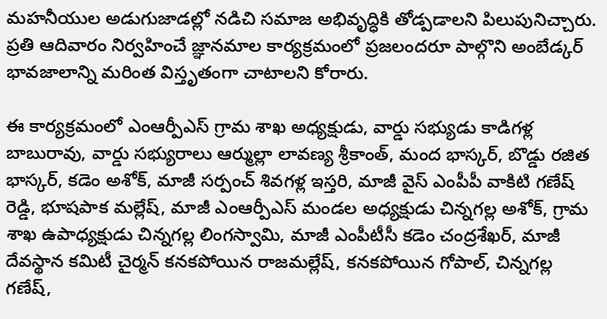మహనీయుల అడుగుజాడల్లో నడిచి సమాజ అభివృద్ధికి తోడ్పడాలని పిలుపునిచ్చారు. ప్రతి ఆదివారం నిర్వహించే జ్ఞానమాల కార్యక్రమంలో ప్రజలందరూ పాల్గొని అంబేడ్కర్ భావజాలాన్ని మరింత విస్తృతంగా చాటాలని కోరారు.

ఈ కార్యక్రమంలో ఎంఆర్పీఎస్ గ్రామ శాఖ అధ్యక్షుడు, వార్డు సభ్యుడు కాడిగళ్ల బాబురావు, వార్డు సభ్యురాలు ఆర్ముల్లా లావణ్య శ్రీకాంత్, మంద భాస్కర్, బొడ్డు రజిత భాస్కర్, కడెం అశోక్, మాజీ సర్పంచ్ శివగళ్ల ఇస్తరి, మాజీ వైస్ ఎంపీపీ వాకిటి గణేష్ రెడ్డి, భూషపాక మల్లేష్, మాజీ ఎంఆర్పీఎస్ మండల అధ్యక్షుడు చిన్నగల్ల అశోక్, గ్రామ శాఖ ఉపాధ్యక్షుడు చిన్నగల్ల లింగస్వామి, మాజీ ఎంపీటీసీ కడెం చంద్రశేఖర్, మాజీ దేవస్థాన కమిటీ చైర్మన్ కనకపోయిన రాజమల్లేష్, కనకపోయిన గోపాల్, చిన్నగల్ల గణేష్,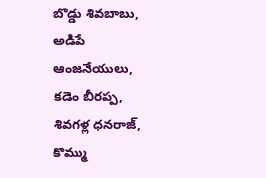బొడ్డు శివబాబు, అడిపే ఆంజనేయులు, కడెం బీరప్ప, శివగళ్ల ధనరాజ్, కొమ్ము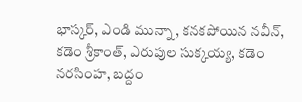భాస్కర్, ఎండి మున్నా, కనకపోయిన నవీన్, కడెం శ్రీకాంత్, ఎరుపుల సుక్కయ్య, కడెం నరసింహ, బద్దం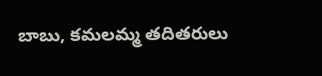బాబు, కమలమ్మ తదితరులు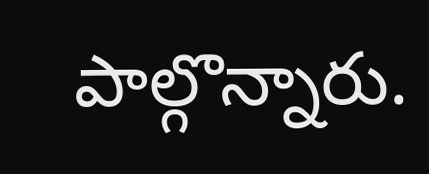పాల్గొన్నారు.